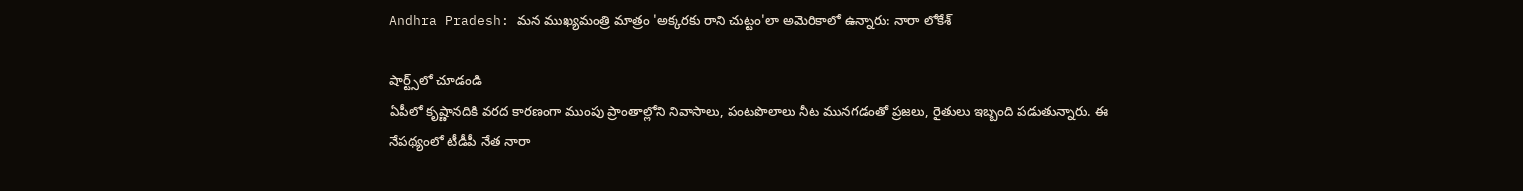Andhra Pradesh: మన ముఖ్యమంత్రి మాత్రం 'అక్కరకు రాని చుట్టం'లా అమెరికాలో ఉన్నారు: నారా లోకేశ్

షార్ట్స్‌లో చూడండి
ఏపీలో కృష్ణానదికి వరద కారణంగా ముంపు ప్రాంతాల్లోని నివాసాలు, పంటపొలాలు నీట మునగడంతో ప్రజలు, రైతులు ఇబ్బంది పడుతున్నారు. ఈ నేపథ్యంలో టీడీపీ నేత నారా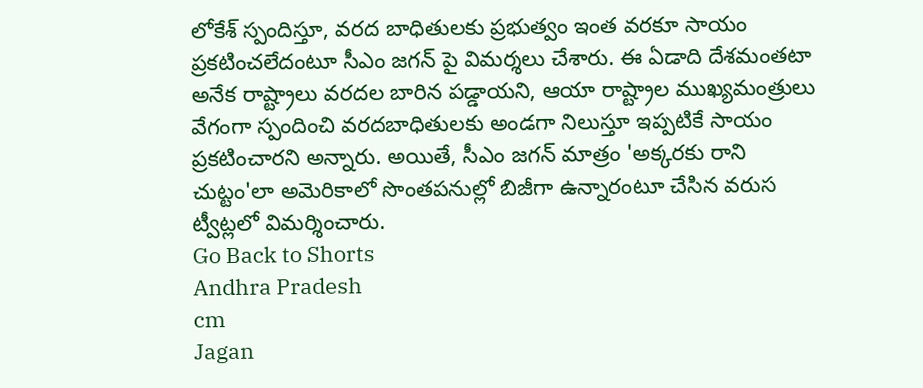లోకేశ్ స్పందిస్తూ, వరద బాధితులకు ప్రభుత్వం ఇంత వరకూ సాయం ప్రకటించలేదంటూ సీఎం జగన్ పై విమర్శలు చేశారు. ఈ ఏడాది దేశమంతటా అనేక రాష్ట్రాలు వరదల బారిన పడ్డాయని, ఆయా రాష్ట్రాల ముఖ్యమంత్రులు వేగంగా స్పందించి వరదబాధితులకు అండగా నిలుస్తూ ఇప్పటికే సాయం ప్రకటించారని అన్నారు. అయితే, సీఎం జగన్ మాత్రం 'అక్కరకు రాని చుట్టం'లా అమెరికాలో సొంతపనుల్లో బిజీగా ఉన్నారంటూ చేసిన వరుస ట్వీట్లలో విమర్శించారు.
Go Back to Shorts
Andhra Pradesh
cm
Jagan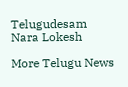Telugudesam
Nara Lokesh

More Telugu News